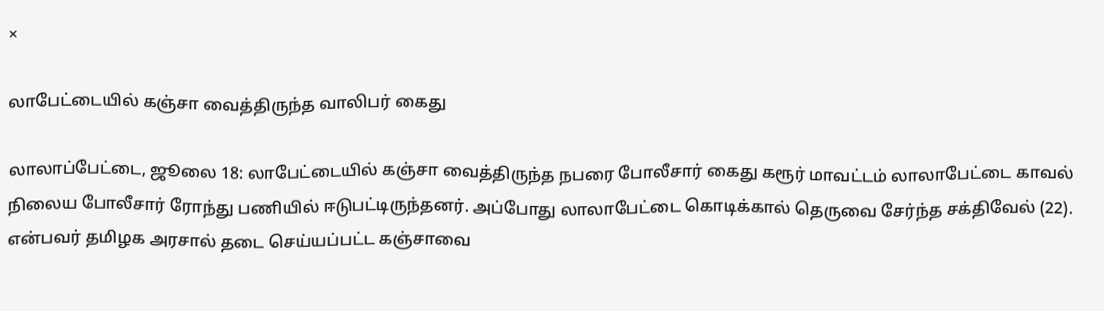×

லாபேட்டையில் கஞ்சா வைத்திருந்த வாலிபர் கைது

லாலாப்பேட்டை, ஜூலை 18: லாபேட்டையில் கஞ்சா வைத்திருந்த நபரை போலீசார் கைது கரூர் மாவட்டம் லாலாபேட்டை காவல் நிலைய போலீசார் ரோந்து பணியில் ஈடுபட்டிருந்தனர். அப்போது லாலாபேட்டை கொடிக்கால் தெருவை சேர்ந்த சக்திவேல் (22). என்பவர் தமிழக அரசால் தடை செய்யப்பட்ட கஞ்சாவை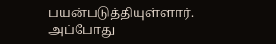பயன்படுத்தியுள்ளார். அப்போது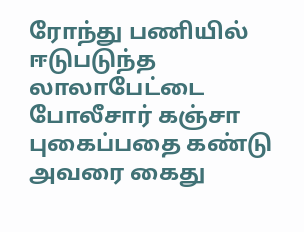ரோந்து பணியில் ஈடுபடுந்த லாலாபேட்டை போலீசார் கஞ்சா புகைப்பதை கண்டு அவரை கைது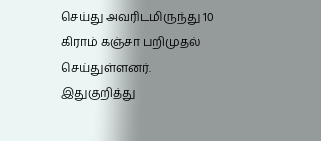செய்து அவரிடமிருந்து 10 கிராம் கஞ்சா பறிமுதல் செய்துள்ளனர். இதுகுறித்து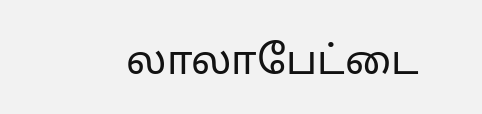லாலாபேட்டை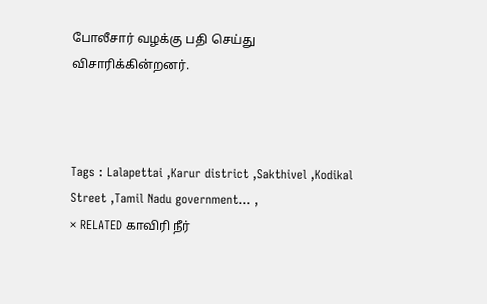போலீசார் வழக்கு பதி செய்து விசாரிக்கின்றனர்.



Tags : Lalapettai ,Karur district ,Sakthivel ,Kodikal Street ,Tamil Nadu government… ,
× RELATED காவிரி நீர்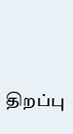திறப்பு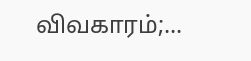விவகாரம்;...